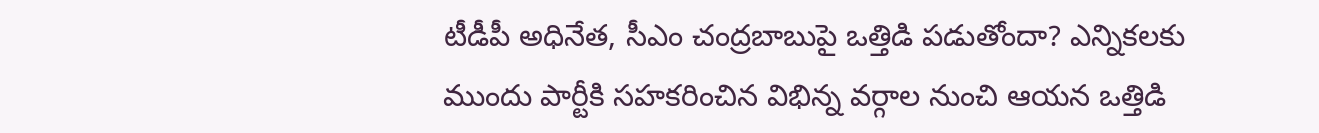టీడీపీ అధినేత, సీఎం చంద్రబాబుపై ఒత్తిడి పడుతోందా? ఎన్నికలకు ముందు పార్టీకి సహకరించిన విభిన్న వర్గాల నుంచి ఆయన ఒత్తిడి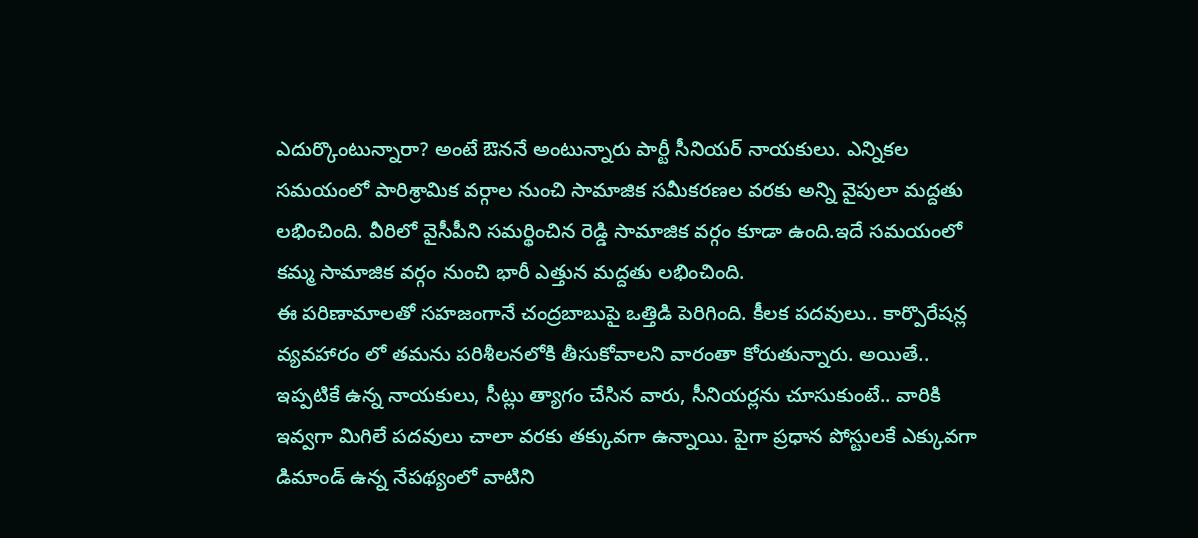ఎదుర్కొంటున్నారా? అంటే ఔననే అంటున్నారు పార్టీ సీనియర్ నాయకులు. ఎన్నికల సమయంలో పారిశ్రామిక వర్గాల నుంచి సామాజిక సమీకరణల వరకు అన్ని వైపులా మద్దతు లభించింది. వీరిలో వైసీపీని సమర్థించిన రెడ్డి సామాజిక వర్గం కూడా ఉంది.ఇదే సమయంలో కమ్మ సామాజిక వర్గం నుంచి భారీ ఎత్తున మద్దతు లభించింది.
ఈ పరిణామాలతో సహజంగానే చంద్రబాబుపై ఒత్తిడి పెరిగింది. కీలక పదవులు.. కార్పొరేషన్ల వ్యవహారం లో తమను పరిశీలనలోకి తీసుకోవాలని వారంతా కోరుతున్నారు. అయితే.. ఇప్పటికే ఉన్న నాయకులు, సీట్లు త్యాగం చేసిన వారు, సీనియర్లను చూసుకుంటే.. వారికి ఇవ్వగా మిగిలే పదవులు చాలా వరకు తక్కువగా ఉన్నాయి. పైగా ప్రధాన పోస్టులకే ఎక్కువగా డిమాండ్ ఉన్న నేపథ్యంలో వాటిని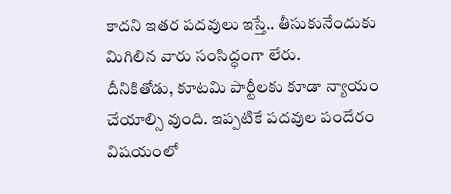కాదని ఇతర పదవులు ఇస్తే.. తీసుకునేందుకు మిగిలిన వారు సంసిద్ధంగా లేరు.
దీనికితోడు, కూటమి పార్టీలకు కూడా న్యాయం చేయాల్సి వుంది. ఇప్పటికే పదవుల పందేరం విషయంలో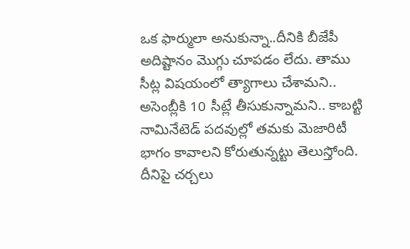ఒక ఫార్ములా అనుకున్నా..దీనికి బీజేపీ అదిష్టానం మొగ్గు చూపడం లేదు. తాము సీట్ల విషయంలో త్యాగాలు చేశామని.. అసెంబ్లీకి 10 సీట్లే తీసుకున్నామని.. కాబట్టి నామినేటెడ్ పదవుల్లో తమకు మెజారిటీ భాగం కావాలని కోరుతున్నట్టు తెలుస్తోంది. దీనిపై చర్చలు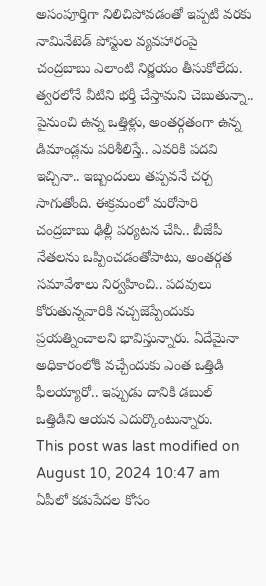అసంపూర్తిగా నిలిచిపోవడంతో ఇప్పటి వరకు నామినేటెడ్ పోస్టుల వ్యవహారంపై చంద్రబాబు ఎలాంటి నిర్ణయం తీసుకోలేదు.
త్వరలోనే వీటిని భర్తీ చేస్తామని చెబుతున్నా.. పైనుంచి ఉన్న ఒత్తిళ్లు, అంతర్గతంగా ఉన్న డిమాండ్లను పరిశీలిస్తే.. ఎవరికి పదవి ఇచ్చినా.. ఇబ్బందులు తప్పవనే చర్చ సాగుతోంది. ఈక్రమంలో మరోసారి చంద్రబాబు ఢిల్లీ పర్యటన చేసి.. బీజేపీ నేతలను ఒప్పించడంతోపాటు, అంతర్గత సమావేశాలు నిర్వహించి.. పదవులు కోరుతున్నవారికి నచ్చజెప్పేందుకు ప్రయత్నించాలని భావిస్తున్నారు. ఏదేమైనా అధికారంలోకి వచ్చేందుకు ఎంత ఒత్తిడి ఫీలయ్యారో.. ఇప్పుడు దానికి డబుల్ ఒత్తిడిని ఆయన ఎదుర్కొంటున్నారు.
This post was last modified on August 10, 2024 10:47 am
ఏపీలో కడుపేదల కోసం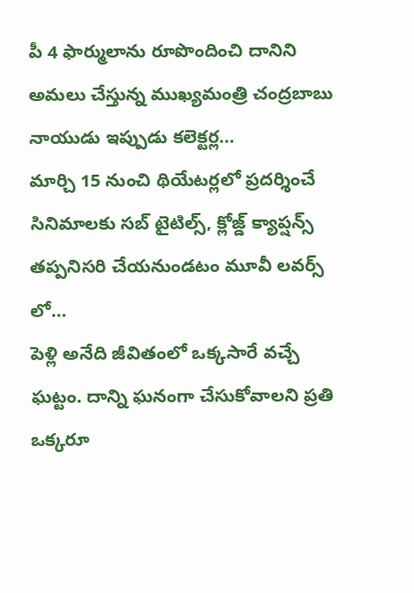పీ 4 ఫార్ములాను రూపొందించి దానిని అమలు చేస్తున్న ముఖ్యమంత్రి చంద్రబాబు నాయుడు ఇప్పుడు కలెక్టర్ల…
మార్చి 15 నుంచి థియేటర్లలో ప్రదర్శించే సినిమాలకు సబ్ టైటిల్స్, క్లోజ్డ్ క్యాప్షన్స్ తప్పనిసరి చేయనుండటం మూవీ లవర్స్ లో…
పెళ్లి అనేది జీవితంలో ఒక్కసారే వచ్చే ఘట్టం. దాన్ని ఘనంగా చేసుకోవాలని ప్రతి ఒక్కరూ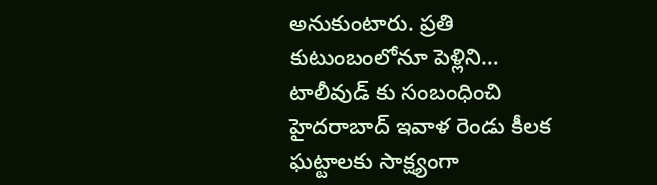అనుకుంటారు. ప్రతి కుటుంబంలోనూ పెళ్లిని…
టాలీవుడ్ కు సంబంధించి హైదరాబాద్ ఇవాళ రెండు కీలక ఘట్టాలకు సాక్ష్యంగా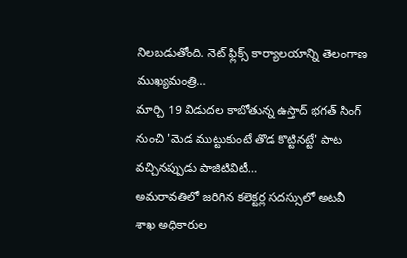నిలబడుతోంది. నెట్ ఫ్లిక్స్ కార్యాలయాన్ని తెలంగాణ ముఖ్యమంత్రి…
మార్చి 19 విడుదల కాబోతున్న ఉస్తాద్ భగత్ సింగ్ నుంచి 'మెడ ముట్టుకుంటే తొడ కొట్టినట్టే' పాట వచ్చినప్పుడు పాజిటివిటీ…
అమరావతిలో జరిగిన కలెక్టర్ల సదస్సులో అటవీ శాఖ అధికారుల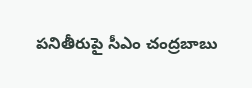పనితీరుపై సీఎం చంద్రబాబు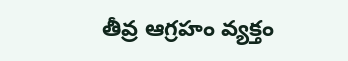తీవ్ర ఆగ్రహం వ్యక్తం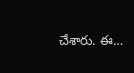చేశారు. ఈ…